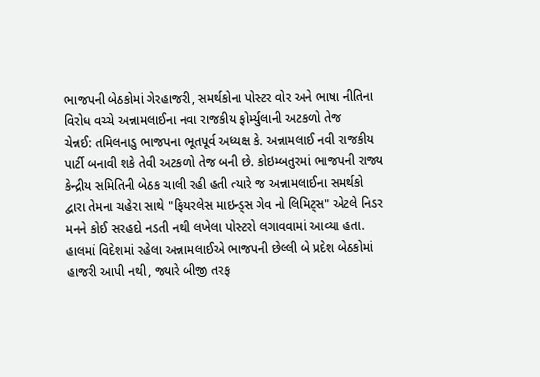ભાજપની બેઠકોમાં ગેરહાજરી, સમર્થકોના પોસ્ટર વોર અને ભાષા નીતિના વિરોધ વચ્ચે અન્નામલાઈના નવા રાજકીય ફોર્મ્યુલાની અટકળો તેજ
ચેન્નઈ: તમિલનાડુ ભાજપના ભૂતપૂર્વ અધ્યક્ષ કે. અન્નામલાઈ નવી રાજકીય પાર્ટી બનાવી શકે તેવી અટકળો તેજ બની છે. કોઇમ્બતુરમાં ભાજપની રાજ્ય કેન્દ્રીય સમિતિની બેઠક ચાલી રહી હતી ત્યારે જ અન્નામલાઈના સમર્થકો દ્વારા તેમના ચહેરા સાથે "ફિયરલેસ માઇન્ડ્સ ગેવ નો લિમિટ્સ" એટલે નિડર મનને કોઈ સરહદો નડતી નથી લખેલા પોસ્ટરો લગાવવામાં આવ્યા હતા.
હાલમાં વિદેશમાં રહેલા અન્નામલાઈએ ભાજપની છેલ્લી બે પ્રદેશ બેઠકોમાં હાજરી આપી નથી, જ્યારે બીજી તરફ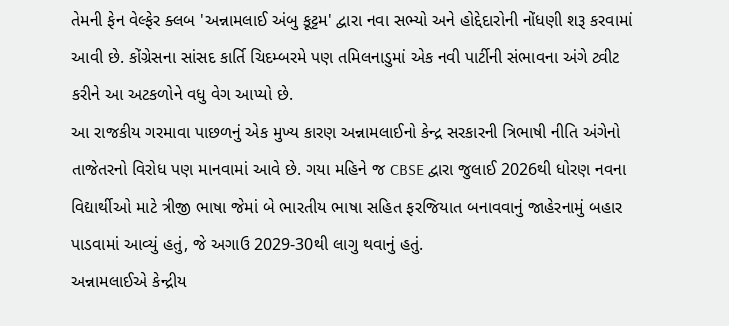તેમની ફેન વેલ્ફેર ક્લબ 'અન્નામલાઈ અંબુ કૂટ્ટમ' દ્વારા નવા સભ્યો અને હોદ્દેદારોની નોંધણી શરૂ કરવામાં આવી છે. કોંગ્રેસના સાંસદ કાર્તિ ચિદમ્બરમે પણ તમિલનાડુમાં એક નવી પાર્ટીની સંભાવના અંગે ટ્વીટ કરીને આ અટકળોને વધુ વેગ આપ્યો છે.
આ રાજકીય ગરમાવા પાછળનું એક મુખ્ય કારણ અન્નામલાઈનો કેન્દ્ર સરકારની ત્રિભાષી નીતિ અંગેનો તાજેતરનો વિરોધ પણ માનવામાં આવે છે. ગયા મહિને જ CBSE દ્વારા જુલાઈ 2026થી ધોરણ નવના વિદ્યાર્થીઓ માટે ત્રીજી ભાષા જેમાં બે ભારતીય ભાષા સહિત ફરજિયાત બનાવવાનું જાહેરનામું બહાર પાડવામાં આવ્યું હતું, જે અગાઉ 2029-30થી લાગુ થવાનું હતું.
અન્નામલાઈએ કેન્દ્રીય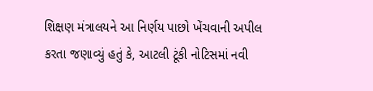શિક્ષણ મંત્રાલયને આ નિર્ણય પાછો ખેંચવાની અપીલ કરતા જણાવ્યું હતું કે, આટલી ટૂંકી નોટિસમાં નવી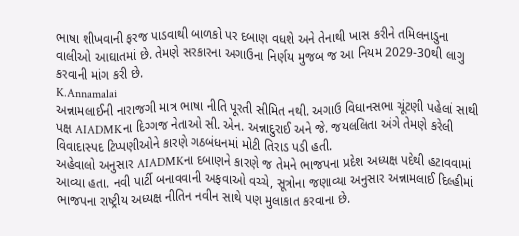ભાષા શીખવાની ફરજ પાડવાથી બાળકો પર દબાણ વધશે અને તેનાથી ખાસ કરીને તમિલનાડુના વાલીઓ આઘાતમાં છે. તેમણે સરકારના અગાઉના નિર્ણય મુજબ જ આ નિયમ 2029-30થી લાગુ કરવાની માંગ કરી છે.
K.Annamalai
અન્નામલાઈની નારાજગી માત્ર ભાષા નીતિ પૂરતી સીમિત નથી. અગાઉ વિધાનસભા ચૂંટણી પહેલાં સાથી પક્ષ AIADMKના દિગ્ગજ નેતાઓ સી. એન. અન્નાદુરાઈ અને જે. જયલલિતા અંગે તેમણે કરેલી વિવાદાસ્પદ ટિપ્પણીઓને કારણે ગઠબંધનમાં મોટી તિરાડ પડી હતી.
અહેવાલો અનુસાર AIADMKના દબાણને કારણે જ તેમને ભાજપના પ્રદેશ અધ્યક્ષ પદેથી હટાવવામાં આવ્યા હતા. નવી પાર્ટી બનાવવાની અફવાઓ વચ્ચે, સૂત્રોના જણાવ્યા અનુસાર અન્નામલાઈ દિલ્હીમાં ભાજપના રાષ્ટ્રીય અધ્યક્ષ નીતિન નવીન સાથે પણ મુલાકાત કરવાના છે.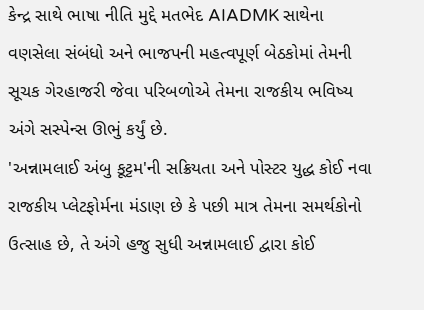કેન્દ્ર સાથે ભાષા નીતિ મુદ્દે મતભેદ AIADMK સાથેના વણસેલા સંબંધો અને ભાજપની મહત્વપૂર્ણ બેઠકોમાં તેમની સૂચક ગેરહાજરી જેવા પરિબળોએ તેમના રાજકીય ભવિષ્ય અંગે સસ્પેન્સ ઊભું કર્યું છે.
'અન્નામલાઈ અંબુ કૂટ્ટમ'ની સક્રિયતા અને પોસ્ટર યુદ્ધ કોઈ નવા રાજકીય પ્લેટફોર્મના મંડાણ છે કે પછી માત્ર તેમના સમર્થકોનો ઉત્સાહ છે, તે અંગે હજુ સુધી અન્નામલાઈ દ્વારા કોઈ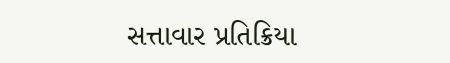સત્તાવાર પ્રતિક્રિયા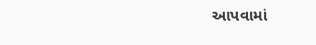આપવામાં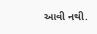આવી નથી.